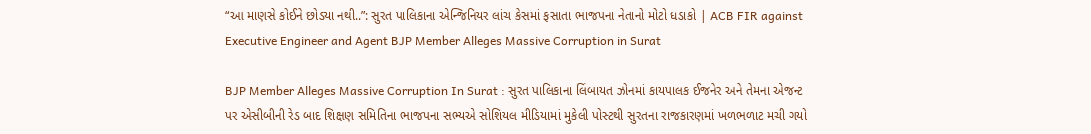“આ માણસે કોઈને છોડ્યા નથી..”: સુરત પાલિકાના એન્જિનિયર લાંચ કેસમાં ફસાતા ભાજપના નેતાનો મોટો ધડાકો | ACB FIR against Executive Engineer and Agent BJP Member Alleges Massive Corruption in Surat

BJP Member Alleges Massive Corruption In Surat : સુરત પાલિકાના લિંબાયત ઝોનમાં કાયપાલક ઈજનેર અને તેમના એજન્ટ પર એસીબીની રેડ બાદ શિક્ષણ સમિતિના ભાજપના સભ્યએ સોશિયલ મીડિયામાં મુકેલી પોસ્ટથી સુરતના રાજકારણમાં ખળભળાટ મચી ગયો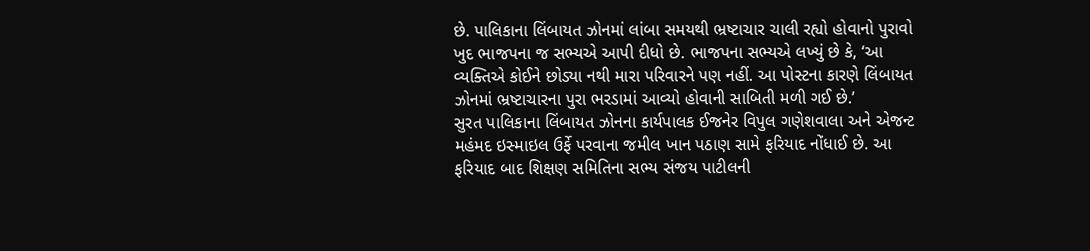છે. પાલિકાના લિંબાયત ઝોનમાં લાંબા સમયથી ભ્રષ્ટાચાર ચાલી રહ્યો હોવાનો પુરાવો ખુદ ભાજપના જ સભ્યએ આપી દીધો છે. ભાજપના સભ્યએ લખ્યું છે કે, ‘આ વ્યક્તિએ કોઈને છોડ્યા નથી મારા પરિવારને પણ નહીં. આ પોસ્ટના કારણે લિંબાયત ઝોનમાં ભ્રષ્ટાચારના પુરા ભરડામાં આવ્યો હોવાની સાબિતી મળી ગઈ છે.’
સુરત પાલિકાના લિંબાયત ઝોનના કાર્યપાલક ઈજનેર વિપુલ ગણેશવાલા અને એજન્ટ મહંમદ ઇસ્માઇલ ઉર્ફે પરવાના જમીલ ખાન પઠાણ સામે ફરિયાદ નોંધાઈ છે. આ ફરિયાદ બાદ શિક્ષણ સમિતિના સભ્ય સંજય પાટીલની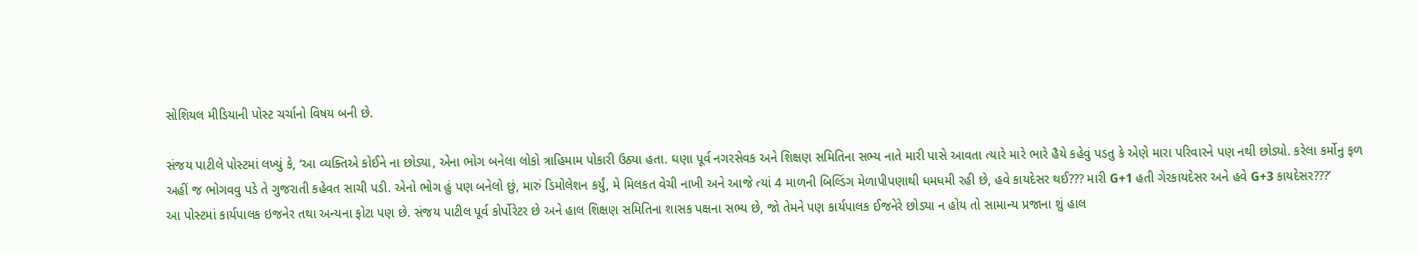સોશિયલ મીડિયાની પોસ્ટ ચર્ચાનો વિષય બની છે.

સંજય પાટીલે પોસ્ટમાં લખ્યું કે, ‘આ વ્યક્તિએ કોઈને ના છોડ્યા, એના ભોગ બનેલા લોકો ત્રાહિમામ પોકારી ઉઠ્યા હતા. ઘણા પૂર્વ નગરસેવક અને શિક્ષણ સમિતિના સભ્ય નાતે મારી પાસે આવતા ત્યારે મારે ભારે હૈયે કહેવું પડતુ કે એણે મારા પરિવારને પણ નથી છોડ્યો. કરેલા કર્મોનુ ફળ અહીં જ ભોગવવુ પડે તે ગુજરાતી કહેવત સાચી પડી. એનો ભોગ હું પણ બનેલો છું, મારું ડિમોલેશન કર્યું, મે મિલકત વેચી નાખી અને આજે ત્યાં 4 માળની બિલ્ડિંગ મેળાપીપણાથી ધમધમી રહી છે, હવે કાયદેસર થઈ??? મારી G+1 હતી ગેરકાયદેસર અને હવે G+3 કાયદેસર???’
આ પોસ્ટમાં કાર્યપાલક ઇજનેર તથા અન્યના ફોટા પણ છે. સંજય પાટીલ પૂર્વ કોર્પોરેટર છે અને હાલ શિક્ષણ સમિતિના શાસક પક્ષના સભ્ય છે, જો તેમને પણ કાર્યપાલક ઈજનેરે છોડ્યા ન હોય તો સામાન્ય પ્રજાના શું હાલ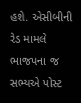હશે. એસીબીની રેડ મામલે ભાજપના જ સભ્યએ પોસ્ટ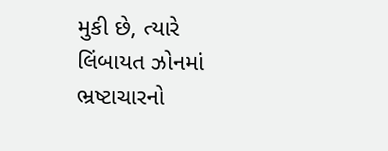મુકી છે, ત્યારે લિંબાયત ઝોનમાં ભ્રષ્ટાચારનો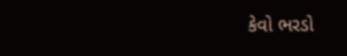કેવો ભરડો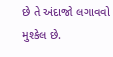છે તે અંદાજો લગાવવો મુશ્કેલ છે.